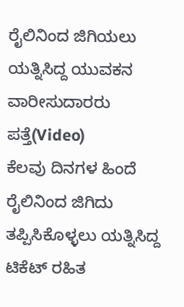ರೈಲಿನಿಂದ ಜಿಗಿಯಲು ಯತ್ನಿಸಿದ್ದ ಯುವಕನ ವಾರೀಸುದಾರರು ಪತ್ತೆ(Video)
ಕೆಲವು ದಿನಗಳ ಹಿಂದೆ ರೈಲಿನಿಂದ ಜಿಗಿದು ತಪ್ಪಿಸಿಕೊಳ್ಳಲು ಯತ್ನಿಸಿದ್ದ ಟಿಕೆಟ್ ರಹಿತ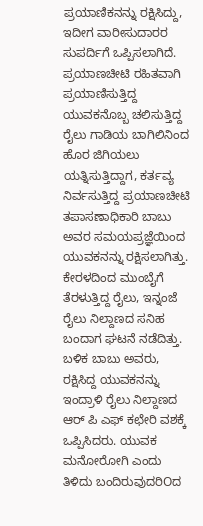ಪ್ರಯಾಣಿಕನನ್ನು ರಕ್ಷಿಸಿದ್ದು, ಇದೀಗ ವಾರೀಸುದಾರರ ಸುಪರ್ದಿಗೆ ಒಪ್ಪಿಸಲಾಗಿದೆ.
ಪ್ರಯಾಣಚೀಟಿ ರಹಿತವಾಗಿ ಪ್ರಯಾಣಿಸುತ್ತಿದ್ದ ಯುವಕನೊಬ್ಬ ಚಲಿಸುತ್ತಿದ್ದ ರೈಲು ಗಾಡಿಯ ಬಾಗಿಲಿನಿಂದ ಹೊರ ಜಿಗಿಯಲು ಯತ್ನಿಸುತ್ತಿದ್ದಾಗ, ಕರ್ತವ್ಯ ನಿರ್ವಸುತ್ತಿದ್ದ ಪ್ರಯಾಣಚೀಟಿ ತಪಾಸಣಾಧಿಕಾರಿ ಬಾಬು ಅವರ ಸಮಯಪ್ರಜ್ಞೆಯಿಂದ ಯುವಕನನ್ನು ರಕ್ಷಿಸಲಾಗಿತ್ತು.
ಕೇರಳದಿಂದ ಮುಂಬೈಗೆ ತೆರಳುತ್ತಿದ್ದ ರೈಲು, ಇನ್ನಂಜೆ ರೈಲು ನಿಲ್ದಾಣದ ಸನಿಹ ಬಂದಾಗ ಘಟನೆ ನಡೆದಿತ್ತು. ಬಳಿಕ ಬಾಬು ಅವರು, ರಕ್ಷಿಸಿದ್ದ ಯುವಕನನ್ನು ಇಂದ್ರಾಳಿ ರೈಲು ನಿಲ್ದಾಣದ ಆರ್ ಪಿ ಎಫ್ ಕಛೇರಿ ವಶಕ್ಕೆ ಒಪ್ಪಿಸಿದರು. ಯುವಕ ಮನೋರೋಗಿ ಎಂದು ತಿಳಿದು ಬಂದಿರುವುದರಿOದ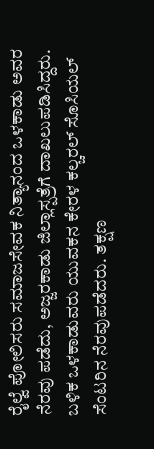ರೈಲ್ವೆ ಪೋಲಿಸರು ಸಮಾಜಸೇವಕ ನಿತ್ಯಾನಂದ ಒಳಕಾಡು ಅವರ ನೆರವು ಪಡೆದು, ಅಜ್ಜರಕಾಡು ಜಿಲ್ಲಾಸ್ಪತ್ರೆಗೆ ದಾಖಲುಪಡಿಸಿದ್ದರು. ಬಳಿಕ ಒಳಕಾಡುವರು ಯುವಕನ ಕೇರಳ ಕಲ್ಚರಲ್ ಸೊಸಿಯಲ್ ಸೆಂಟರಿನ ನೆರವುಪಡೆದರು. ತಕ್ಷಣ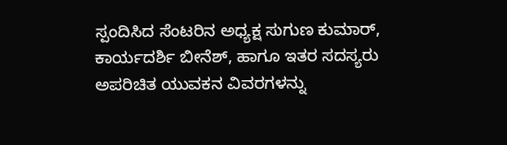ಸ್ಪಂದಿಸಿದ ಸೆಂಟರಿನ ಅಧ್ಯಕ್ಷ ಸುಗುಣ ಕುಮಾರ್, ಕಾರ್ಯದರ್ಶಿ ಬೀನೆಶ್, ಹಾಗೂ ಇತರ ಸದಸ್ಯರು ಅಪರಿಚಿತ ಯುವಕನ ವಿವರಗಳನ್ನು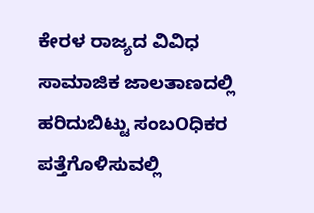ಕೇರಳ ರಾಜ್ಯದ ವಿವಿಧ ಸಾಮಾಜಿಕ ಜಾಲತಾಣದಲ್ಲಿ ಹರಿದುಬಿಟ್ಟು ಸಂಬOಧಿಕರ ಪತ್ತೆಗೊಳಿಸುವಲ್ಲಿ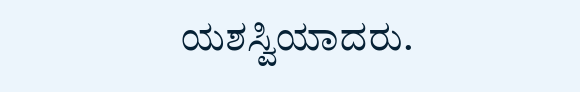ಯಶಸ್ವಿಯಾದರು.